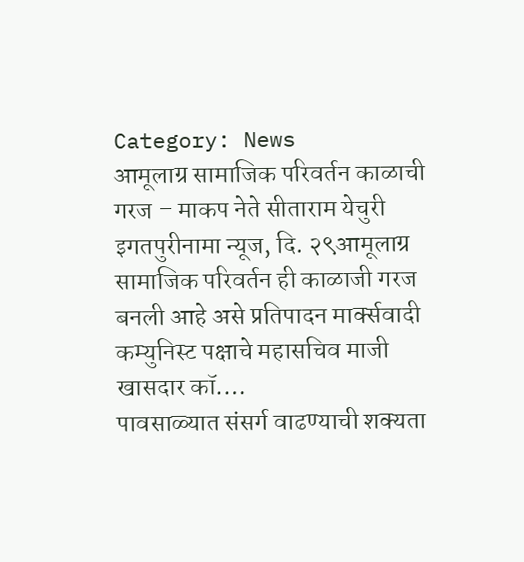Category: News
आमूलाग्र सामाजिक परिवर्तन काळाची गरज – माकप नेते सीताराम येचुरी
इगतपुरीनामा न्यूज, दि. २९आमूलाग्र सामाजिक परिवर्तन ही काळाजी गरज बनली आहे असे प्रतिपादन मार्क्सवादी कम्युनिस्ट पक्षाचे महासचिव माजी खासदार कॉ.…
पावसाळ्यात संसर्ग वाढण्याची शक्यता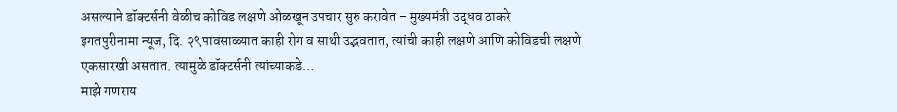असल्याने डॉक्टर्सनी वेळीच कोविड लक्षणे ओळखून उपचार सुरु करावेत – मुख्यमंत्री उद्धव ठाकरे
इगतपुरीनामा न्यूज, दि. २९पावसाळ्यात काही रोग व साथी उद्भवतात, त्यांची काही लक्षणे आणि कोविडची लक्षणे एकसारखी असतात. त्यामुळे डॉक्टर्सनी त्यांच्याकडे…
माझे गणराय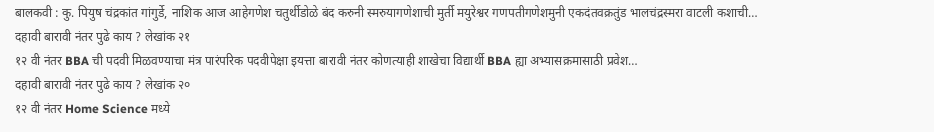बालकवी : कु. पियुष चंद्रकांत गांगुर्डे, नाशिक आज आहेगणेश चतुर्थीडोळे बंद करुनी स्मरुयागणेशाची मुर्ती मयुरेश्वर गणपतीगणेशमुनी एकदंतवक्रतुंड भालचंद्रस्मरा वाटली कशाची…
दहावी बारावी नंतर पुढे काय ? लेखांक २१
१२ वी नंतर BBA ची पदवी मिळवण्याचा मंत्र पारंपरिक पदवीपेक्षा इयत्ता बारावी नंतर कोणत्याही शाखेचा विद्यार्थी BBA ह्या अभ्यासक्रमासाठी प्रवेश…
दहावी बारावी नंतर पुढे काय ? लेखांक २०
१२ वी नंतर Home Science मध्ये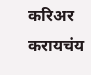करिअर करायचंय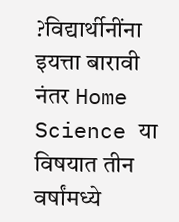?विद्यार्थीनींना इयत्ता बारावी नंतर Home Science या विषयात तीन वर्षांमध्ये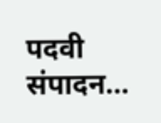पदवी संपादन…